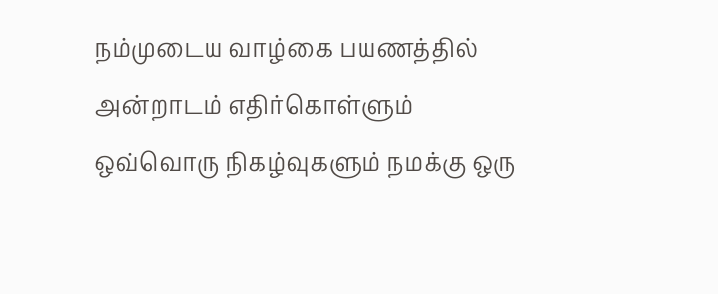நம்முடைய வாழ்கை பயணத்தில் அன்றாடம் எதிர்கொள்ளும் ஒவ்வொரு நிகழ்வுகளும் நமக்கு ஒரு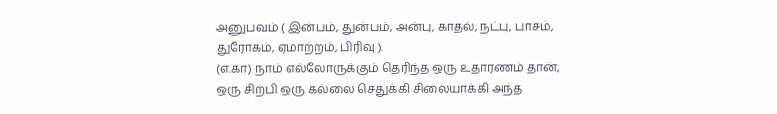அனுபவம் ( இன்பம், துன்பம், அன்பு, காதல், நட்பு, பாசம், துரோகம், ஏமாற்றம், பிரிவு ).
(எ.கா) நாம் எல்லோருக்கும் தெரிந்த ஒரு உதாரணம் தான், ஒரு சிற்பி ஒரு கல்லை செதுக்கி சிலையாக்கி அந்த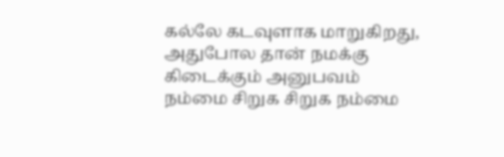கல்லே கடவுளாக மாறுகிறது, அதுபோல தான் நமக்கு கிடைக்கும் அனுபவம் நம்மை சிறுக சிறுக நம்மை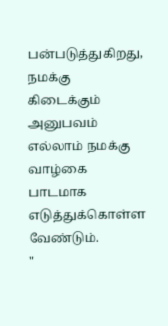பன்படுத்துகிறது, நமக்கு கிடைக்கும் அனுபவம் எல்லாம் நமக்கு வாழ்கை பாடமாக எடுத்துக்கொள்ள வேண்டும்.
"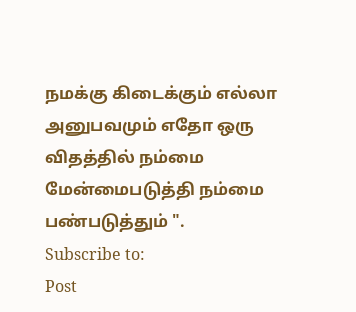நமக்கு கிடைக்கும் எல்லா அனுபவமும் எதோ ஒரு விதத்தில் நம்மை மேன்மைபடுத்தி நம்மை பண்படுத்தும் ".
Subscribe to:
Post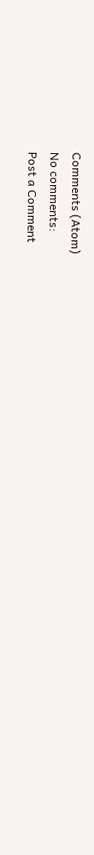Comments (Atom)
No comments:
Post a Comment